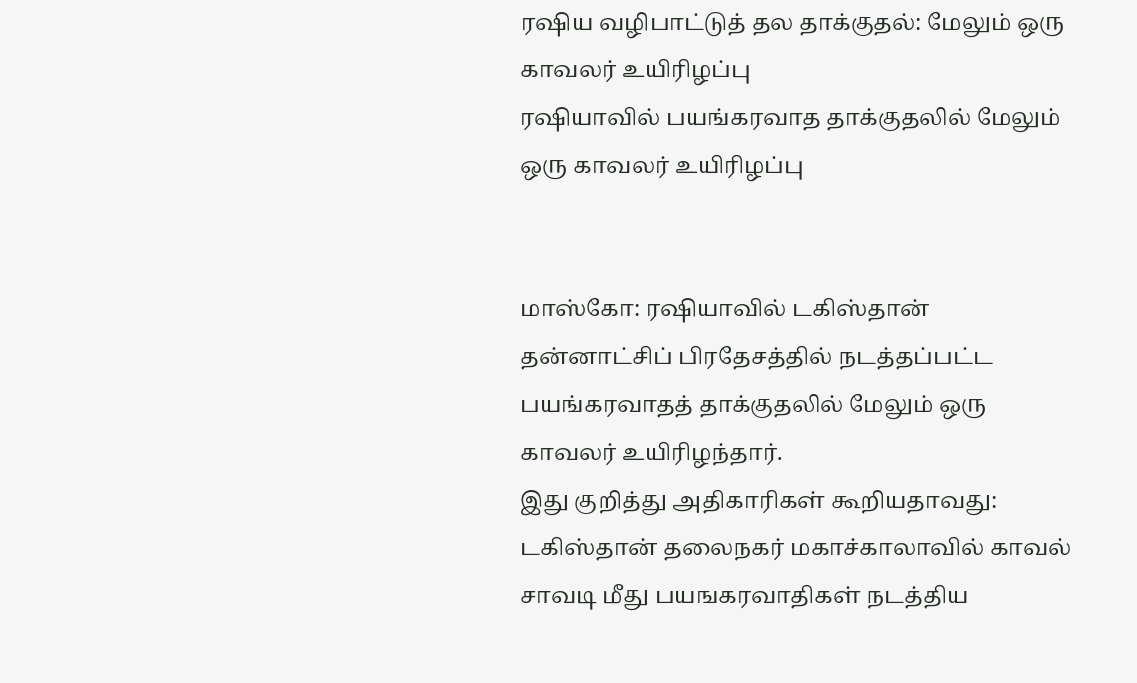ரஷிய வழிபாட்டுத் தல தாக்குதல்: மேலும் ஒரு காவலர் உயிரிழப்பு
ரஷியாவில் பயங்கரவாத தாக்குதலில் மேலும் ஒரு காவலர் உயிரிழப்பு


மாஸ்கோ: ரஷியாவில் டகிஸ்தான் தன்னாட்சிப் பிரதேசத்தில் நடத்தப்பட்ட பயங்கரவாதத் தாக்குதலில் மேலும் ஒரு காவலர் உயிரிழந்தார்.
இது குறித்து அதிகாரிகள் கூறியதாவது:
டகிஸ்தான் தலைநகர் மகாச்காலாவில் காவல் சாவடி மீது பயஙகரவாதிகள் நடத்திய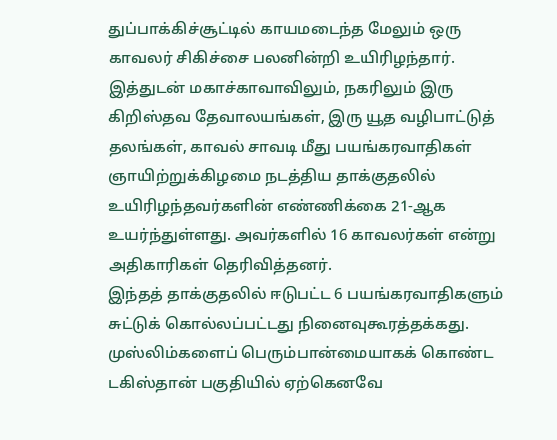துப்பாக்கிச்சூட்டில் காயமடைந்த மேலும் ஒரு காவலர் சிகிச்சை பலனின்றி உயிரிழந்தார். இத்துடன் மகாச்காவாவிலும், நகரிலும் இரு கிறிஸ்தவ தேவாலயங்கள், இரு யூத வழிபாட்டுத் தலங்கள், காவல் சாவடி மீது பயங்கரவாதிகள் ஞாயிற்றுக்கிழமை நடத்திய தாக்குதலில் உயிரிழந்தவர்களின் எண்ணிக்கை 21-ஆக உயர்ந்துள்ளது. அவர்களில் 16 காவலர்கள் என்று அதிகாரிகள் தெரிவித்தனர்.
இந்தத் தாக்குதலில் ஈடுபட்ட 6 பயங்கரவாதிகளும் சுட்டுக் கொல்லப்பட்டது நினைவுகூரத்தக்கது. முஸ்லிம்களைப் பெரும்பான்மையாகக் கொண்ட டகிஸ்தான் பகுதியில் ஏற்கெனவே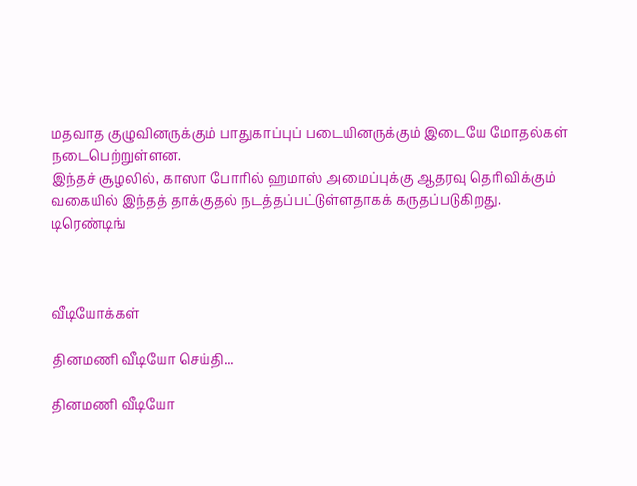மதவாத குழுவினருக்கும் பாதுகாப்புப் படையினருக்கும் இடையே மோதல்கள் நடைபெற்றுள்ளன.
இந்தச் சூழலில், காஸா போரில் ஹமாஸ் அமைப்புக்கு ஆதரவு தெரிவிக்கும் வகையில் இந்தத் தாக்குதல் நடத்தப்பட்டுள்ளதாகக் கருதப்படுகிறது.
டிரெண்டிங்



வீடியோக்கள்

தினமணி வீடியோ செய்தி...

தினமணி வீடியோ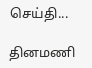செய்தி...

தினமணி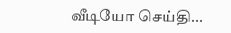வீடியோ செய்தி...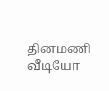தினமணி வீடியோ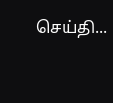செய்தி...